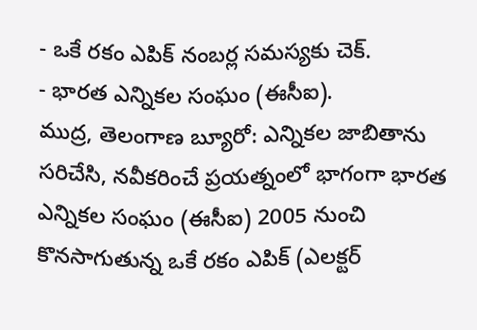- ఒకే రకం ఎపిక్ నంబర్ల సమస్యకు చెక్.
- భారత ఎన్నికల సంఘం (ఈసీఐ).
ముద్ర, తెలంగాణ బ్యూరో: ఎన్నికల జాబితాను సరిచేసి, నవీకరించే ప్రయత్నంలో భాగంగా భారత ఎన్నికల సంఘం (ఈసీఐ) 2005 నుంచి కొనసాగుతున్న ఒకే రకం ఎపిక్ (ఎలక్టర్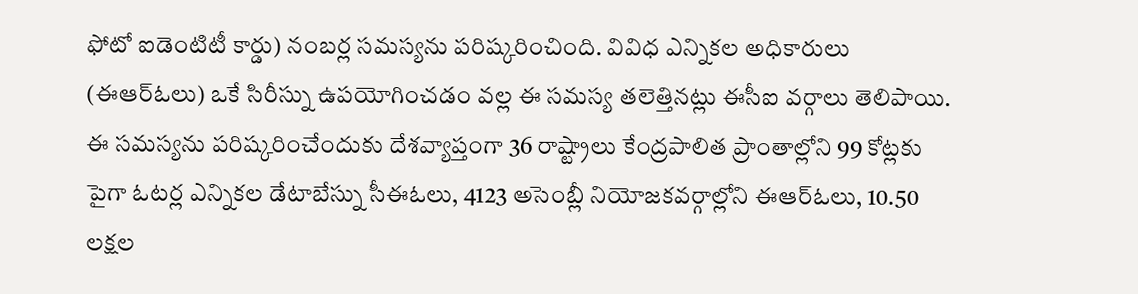ఫోటో ఐడెంటిటీ కార్డు) నంబర్ల సమస్యను పరిష్కరించింది. వివిధ ఎన్నికల అధికారులు (ఈఆర్ఓలు) ఒకే సిరీస్ను ఉపయోగించడం వల్ల ఈ సమస్య తలెత్తినట్లు ఈసీఐ వర్గాలు తెలిపాయి.
ఈ సమస్యను పరిష్కరించేందుకు దేశవ్యాప్తంగా 36 రాష్ట్రాలు కేంద్రపాలిత ప్రాంతాల్లోని 99 కోట్లకు పైగా ఓటర్ల ఎన్నికల డేటాబేస్ను సీఈఓలు, 4123 అసెంబ్లీ నియోజకవర్గాల్లోని ఈఆర్ఓలు, 10.50 లక్షల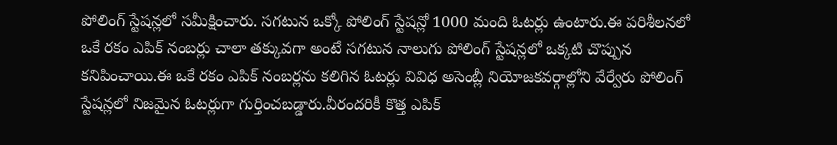పోలింగ్ స్టేషన్లలో సమీక్షించారు. సగటున ఒక్కో పోలింగ్ స్టేషన్లో 1000 మంది ఓటర్లు ఉంటారు.ఈ పరిశీలనలో ఒకే రకం ఎపిక్ నంబర్లు చాలా తక్కువగా అంటే సగటున నాలుగు పోలింగ్ స్టేషన్లలో ఒక్కటి చొప్పున కనిపించాయి.ఈ ఒకే రకం ఎపిక్ నంబర్లను కలిగిన ఓటర్లు వివిధ అసెంబ్లీ నియోజకవర్గాల్లోని వేర్వేరు పోలింగ్ స్టేషన్లలో నిజమైన ఓటర్లుగా గుర్తించబడ్డారు.వీరందరికీ కొత్త ఎపిక్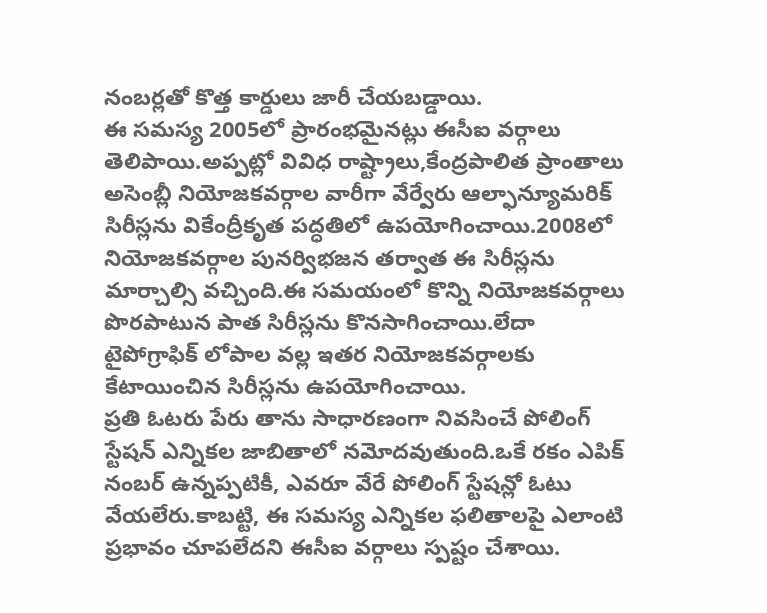నంబర్లతో కొత్త కార్డులు జారీ చేయబడ్డాయి.
ఈ సమస్య 2005లో ప్రారంభమైనట్లు ఈసీఐ వర్గాలు తెలిపాయి.అప్పట్లో వివిధ రాష్ట్రాలు,కేంద్రపాలిత ప్రాంతాలు అసెంబ్లీ నియోజకవర్గాల వారీగా వేర్వేరు ఆల్ఫాన్యూమరిక్ సిరీస్లను వికేంద్రీకృత పద్ధతిలో ఉపయోగించాయి.2008లో నియోజకవర్గాల పునర్విభజన తర్వాత ఈ సిరీస్లను మార్చాల్సి వచ్చింది.ఈ సమయంలో కొన్ని నియోజకవర్గాలు పొరపాటున పాత సిరీస్లను కొనసాగించాయి.లేదా టైపోగ్రాఫిక్ లోపాల వల్ల ఇతర నియోజకవర్గాలకు కేటాయించిన సిరీస్లను ఉపయోగించాయి.
ప్రతి ఓటరు పేరు తాను సాధారణంగా నివసించే పోలింగ్ స్టేషన్ ఎన్నికల జాబితాలో నమోదవుతుంది.ఒకే రకం ఎపిక్ నంబర్ ఉన్నప్పటికీ, ఎవరూ వేరే పోలింగ్ స్టేషన్లో ఓటు వేయలేరు.కాబట్టి, ఈ సమస్య ఎన్నికల ఫలితాలపై ఎలాంటి ప్రభావం చూపలేదని ఈసీఐ వర్గాలు స్పష్టం చేశాయి.